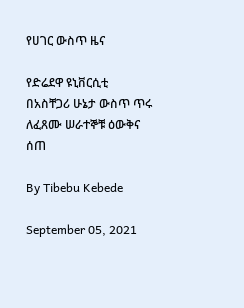የሀገር ውስጥ ዜና

የድሬደዋ ዩኒቨርሲቲ በአስቸጋሪ ሁኔታ ውስጥ ጥሩ ለፈጸሙ ሠራተኞቹ ዕውቅና ሰጠ

By Tibebu Kebede

September 05, 2021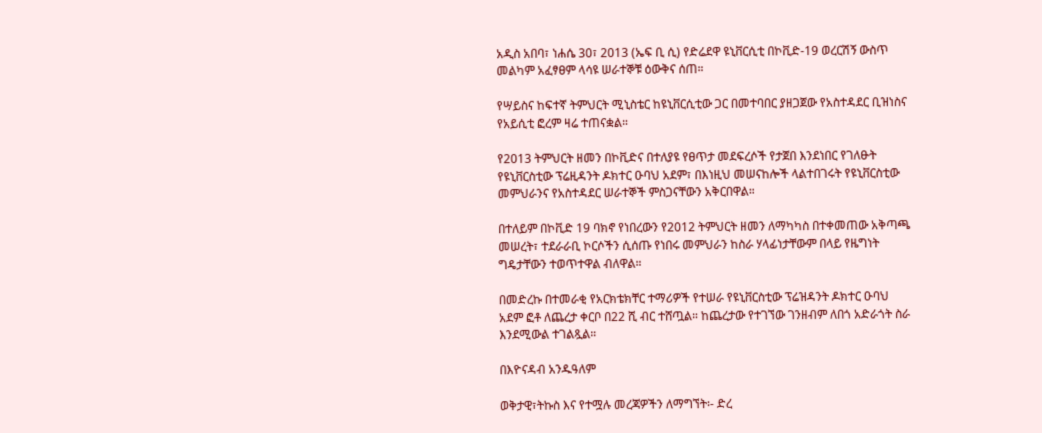አዲስ አበባ፣ ነሐሴ 30፣ 2013 (ኤፍ ቢ ሲ) የድሬደዋ ዩኒቨርሲቲ በኮቪድ-19 ወረርሽኝ ውስጥ መልካም አፈፃፀም ላሳዩ ሠራተኞቹ ዕውቅና ሰጠ።

የሣይስና ከፍተኛ ትምህርት ሚኒስቴር ከዩኒቨርሲቲው ጋር በመተባበር ያዘጋጀው የአስተዳደር ቢዝነስና የአይሲቲ ፎረም ዛሬ ተጠናቋል።

የ2013 ትምህርት ዘመን በኮቪድና በተለያዩ የፀጥታ መደፍረሶች የታጀበ እንደነበር የገለፁት የዩኒቨርስቲው ፕሬዚዳንት ዶክተር ዑባህ አደም፣ በእነዚህ መሠናከሎች ላልተበገሩት የዩኒቨርስቲው መምህራንና የአስተዳደር ሠራተኞች ምስጋናቸውን አቅርበዋል።

በተለይም በኮቪድ 19 ባክኖ የነበረውን የ2012 ትምህርት ዘመን ለማካካስ በተቀመጠው አቅጣጫ መሠረት፣ ተደራራቢ ኮርሶችን ሲሰጡ የነበሩ መምህራን ከስራ ሃላፊነታቸውም በላይ የዜግነት ግዴታቸውን ተወጥተዋል ብለዋል።

በመድረኩ በተመራቂ የአርክቴክቸር ተማሪዎች የተሠራ የዩኒቨርስቲው ፕሬዝዳንት ዶክተር ዑባህ አደም ፎቶ ለጨረታ ቀርቦ በ22 ሺ ብር ተሸጧል። ከጨረታው የተገኘው ገንዘብም ለበጎ አድራጎት ስራ እንደሚውል ተገልጿል።

በእዮናዳብ አንዱዓለም

ወቅታዊ፣ትኩስ እና የተሟሉ መረጃዎችን ለማግኘት፡- ድረ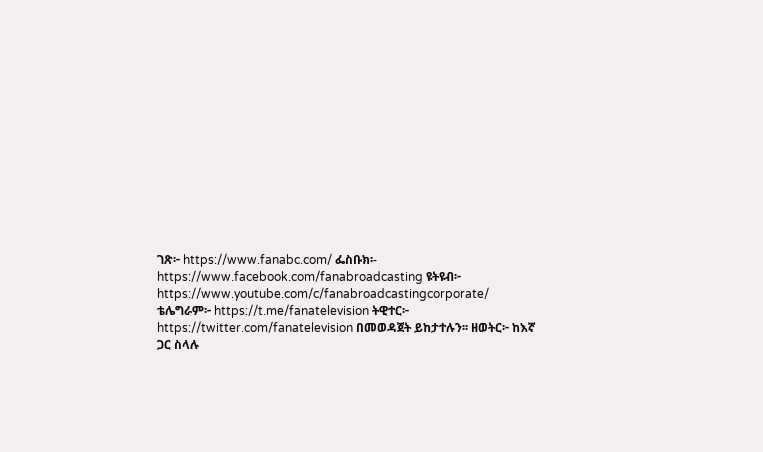ገጽ፦ https://www.fanabc.com/ ፌስቡክ፡- https://www.facebook.com/fanabroadcasting ዩትዩብ፦ https://www.youtube.com/c/fanabroadcastingcorporate/ ቴሌግራም፦ https://t.me/fanatelevision ትዊተር፦ https://twitter.com/fanatelevision በመወዳጀት ይከታተሉን፡፡ ዘወትር፦ ከእኛ ጋር ስላሉ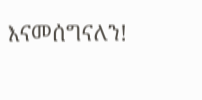እናመሰግናለን!